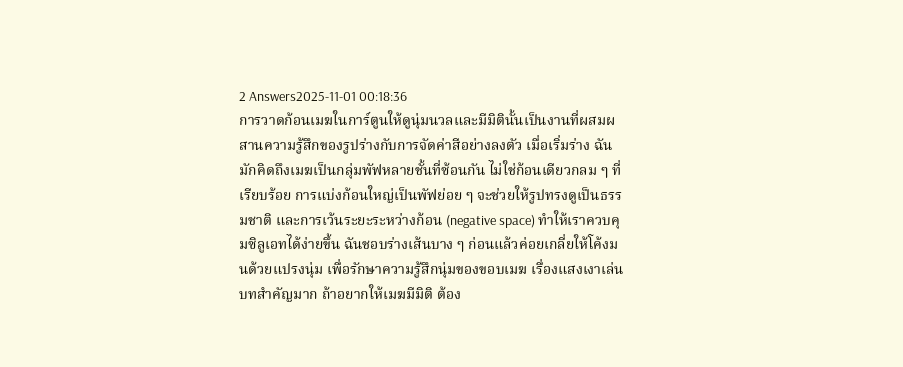2 Answers2025-11-01 00:18:36
การวาดก้อนเมฆในการ์ตูนให้ดูนุ่มนวลและมีมิตินั้นเป็นงานที่ผสมผสานความรู้สึกของรูปร่างกับการจัดค่าสีอย่างลงตัว เมื่อเริ่มร่าง ฉันมักคิดถึงเมฆเป็นกลุ่มพัฟหลายชั้นที่ซ้อนกัน ไม่ใช่ก้อนเดียวกลม ๆ ที่เรียบร้อย การแบ่งก้อนใหญ่เป็นพัฟย่อย ๆ จะช่วยให้รูปทรงดูเป็นธรรมชาติ และการเว้นระยะระหว่างก้อน (negative space) ทำให้เราควบคุมซิลูเอทได้ง่ายขึ้น ฉันชอบร่างเส้นบาง ๆ ก่อนแล้วค่อยเกลี่ยให้โค้งมนด้วยแปรงนุ่ม เพื่อรักษาความรู้สึกนุ่มของขอบเมฆ เรื่องแสงเงาเล่นบทสำคัญมาก ถ้าอยากให้เมฆมีมิติ ต้อง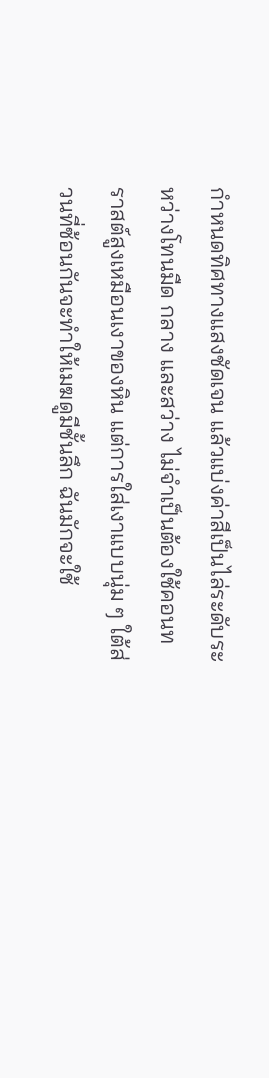กำหนดทิศทางแสงชัดเจน แล้วแบ่งค่าสีเป็นไล่ระดับระหว่างโทนมืด กลาง และสว่าง ไม่จำเป็นต้องใช้คอนทราสต์สูงเหมือนเงาของหิน แต่การใส่เงาแบบนุ่ม ๆ ใต้ส่วนที่ซ้อนกันจะทำให้เมฆดูมีชั้นลึก ฉันมักจะใช้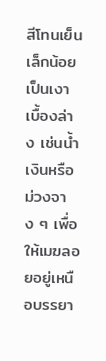สีโทนเย็นเล็กน้อยเป็นเงาเบื้องล่าง เช่นน้ำเงินหรือม่วงจาง ๆ เพื่อให้เมฆลอยอยู่เหนือบรรยา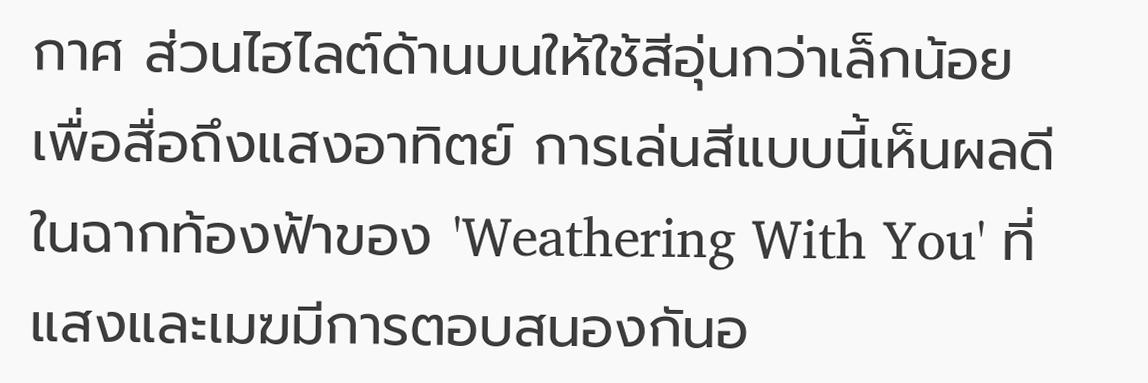กาศ ส่วนไฮไลต์ด้านบนให้ใช้สีอุ่นกว่าเล็กน้อยเพื่อสื่อถึงแสงอาทิตย์ การเล่นสีแบบนี้เห็นผลดีในฉากท้องฟ้าของ 'Weathering With You' ที่แสงและเมฆมีการตอบสนองกันอ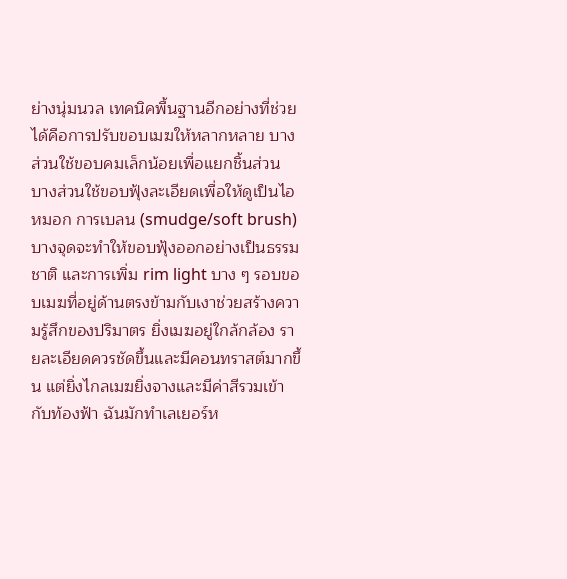ย่างนุ่มนวล เทคนิคพื้นฐานอีกอย่างที่ช่วยได้คือการปรับขอบเมฆให้หลากหลาย บางส่วนใช้ขอบคมเล็กน้อยเพื่อแยกชิ้นส่วน บางส่วนใช้ขอบฟุ้งละเอียดเพื่อให้ดูเป็นไอหมอก การเบลน (smudge/soft brush) บางจุดจะทำให้ขอบฟุ้งออกอย่างเป็นธรรมชาติ และการเพิ่ม rim light บาง ๆ รอบขอบเมฆที่อยู่ด้านตรงข้ามกับเงาช่วยสร้างความรู้สึกของปริมาตร ยิ่งเมฆอยู่ใกล้กล้อง รายละเอียดควรชัดขึ้นและมีคอนทราสต์มากขึ้น แต่ยิ่งไกลเมฆยิ่งจางและมีค่าสีรวมเข้ากับท้องฟ้า ฉันมักทำเลเยอร์ห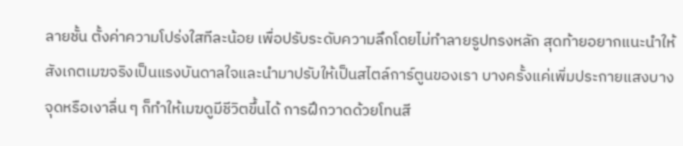ลายชั้น ตั้งค่าความโปร่งใสทีละน้อย เพื่อปรับระดับความลึกโดยไม่ทำลายรูปทรงหลัก สุดท้ายอยากแนะนำให้สังเกตเมฆจริงเป็นแรงบันดาลใจและนำมาปรับให้เป็นสไตล์การ์ตูนของเรา บางครั้งแค่เพิ่มประกายแสงบางจุดหรือเงาลื่น ๆ ก็ทำให้เมฆดูมีชีวิตขึ้นได้ การฝึกวาดด้วยโทนสี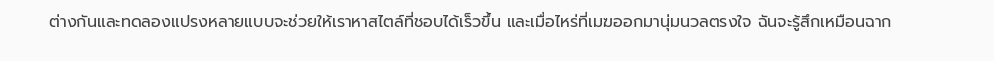ต่างกันและทดลองแปรงหลายแบบจะช่วยให้เราหาสไตล์ที่ชอบได้เร็วขึ้น และเมื่อไหร่ที่เมฆออกมานุ่มนวลตรงใจ ฉันจะรู้สึกเหมือนฉาก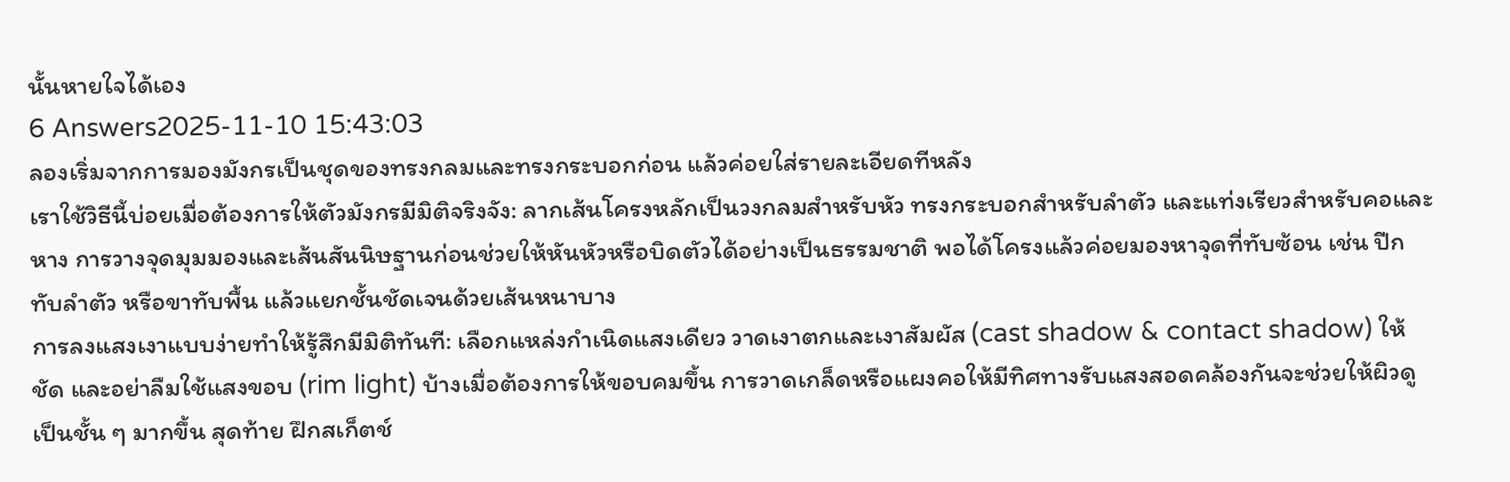นั้นหายใจได้เอง
6 Answers2025-11-10 15:43:03
ลองเริ่มจากการมองมังกรเป็นชุดของทรงกลมและทรงกระบอกก่อน แล้วค่อยใส่รายละเอียดทีหลัง
เราใช้วิธีนี้บ่อยเมื่อต้องการให้ตัวมังกรมีมิติจริงจัง: ลากเส้นโครงหลักเป็นวงกลมสำหรับหัว ทรงกระบอกสำหรับลำตัว และแท่งเรียวสำหรับคอและหาง การวางจุดมุมมองและเส้นสันนิษฐานก่อนช่วยให้หันหัวหรือบิดตัวได้อย่างเป็นธรรมชาติ พอได้โครงแล้วค่อยมองหาจุดที่ทับซ้อน เช่น ปีกทับลำตัว หรือขาทับพื้น แล้วแยกชั้นชัดเจนด้วยเส้นหนาบาง
การลงแสงเงาแบบง่ายทำให้รู้สึกมีมิติทันที: เลือกแหล่งกำเนิดแสงเดียว วาดเงาตกและเงาสัมผัส (cast shadow & contact shadow) ให้ชัด และอย่าลืมใช้แสงขอบ (rim light) บ้างเมื่อต้องการให้ขอบคมขึ้น การวาดเกล็ดหรือแผงคอให้มีทิศทางรับแสงสอดคล้องกันจะช่วยให้ผิวดูเป็นชั้น ๆ มากขึ้น สุดท้าย ฝึกสเก็ตช์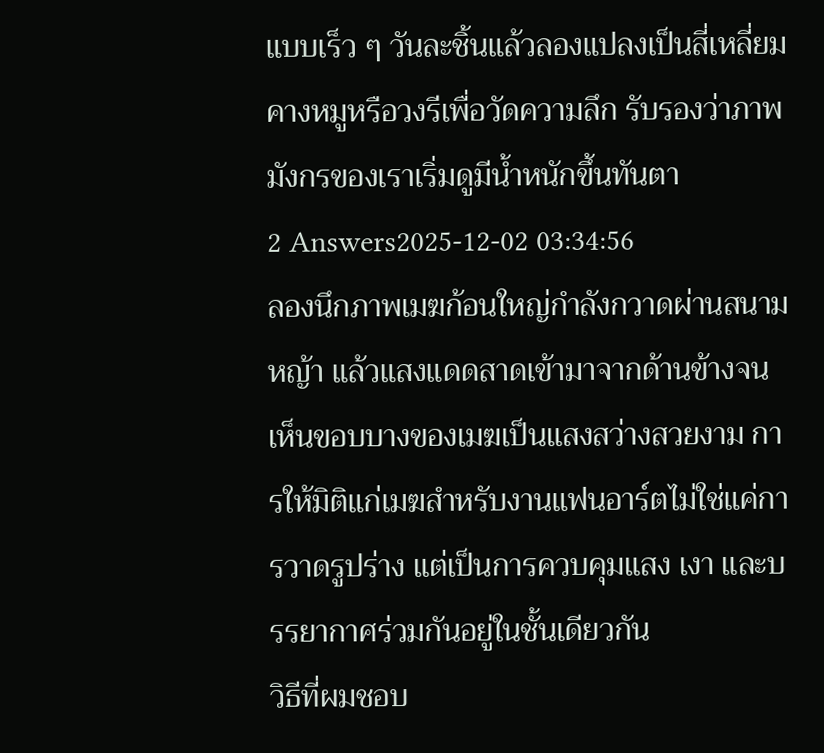แบบเร็ว ๆ วันละชิ้นแล้วลองแปลงเป็นสี่เหลี่ยมคางหมูหรือวงรีเพื่อวัดความลึก รับรองว่าภาพมังกรของเราเริ่มดูมีน้ำหนักขึ้นทันตา
2 Answers2025-12-02 03:34:56
ลองนึกภาพเมฆก้อนใหญ่กำลังกวาดผ่านสนามหญ้า แล้วแสงแดดสาดเข้ามาจากด้านข้างจนเห็นขอบบางของเมฆเป็นแสงสว่างสวยงาม การให้มิติแก่เมฆสำหรับงานแฟนอาร์ตไม่ใช่แค่การวาดรูปร่าง แต่เป็นการควบคุมแสง เงา และบรรยากาศร่วมกันอยู่ในชั้นเดียวกัน
วิธีที่ผมชอบ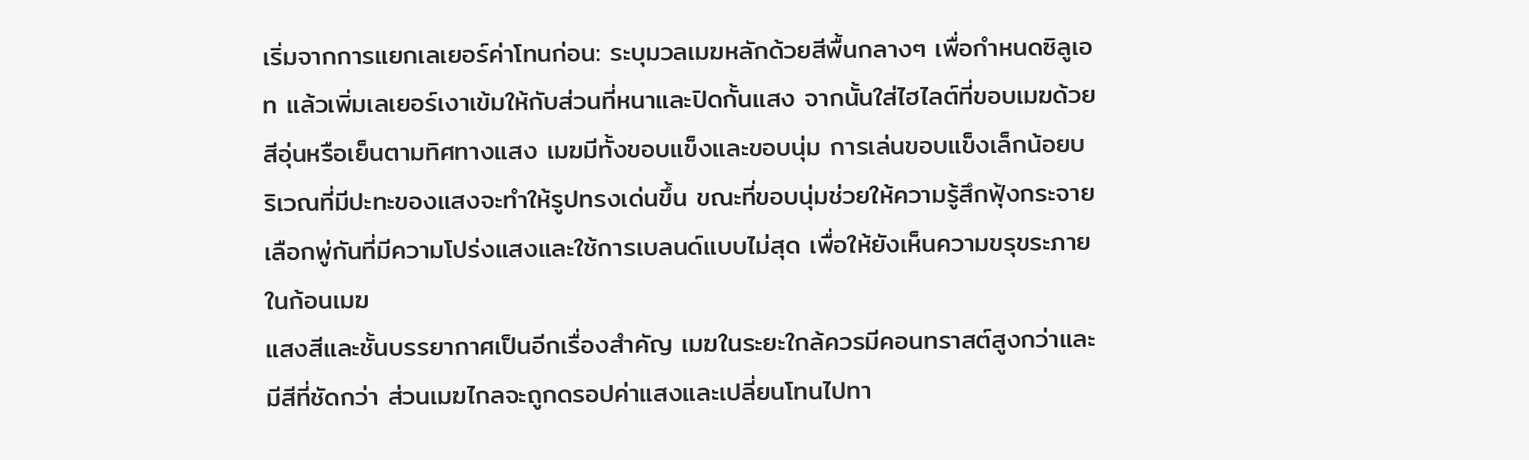เริ่มจากการแยกเลเยอร์ค่าโทนก่อน: ระบุมวลเมฆหลักด้วยสีพื้นกลางๆ เพื่อกำหนดซิลูเอท แล้วเพิ่มเลเยอร์เงาเข้มให้กับส่วนที่หนาและปิดกั้นแสง จากนั้นใส่ไฮไลต์ที่ขอบเมฆด้วยสีอุ่นหรือเย็นตามทิศทางแสง เมฆมีทั้งขอบแข็งและขอบนุ่ม การเล่นขอบแข็งเล็กน้อยบริเวณที่มีปะทะของแสงจะทำให้รูปทรงเด่นขึ้น ขณะที่ขอบนุ่มช่วยให้ความรู้สึกฟุ้งกระจาย เลือกพู่กันที่มีความโปร่งแสงและใช้การเบลนด์แบบไม่สุด เพื่อให้ยังเห็นความขรุขระภายในก้อนเมฆ
แสงสีและชั้นบรรยากาศเป็นอีกเรื่องสำคัญ เมฆในระยะใกล้ควรมีคอนทราสต์สูงกว่าและมีสีที่ชัดกว่า ส่วนเมฆไกลจะถูกดรอปค่าแสงและเปลี่ยนโทนไปทา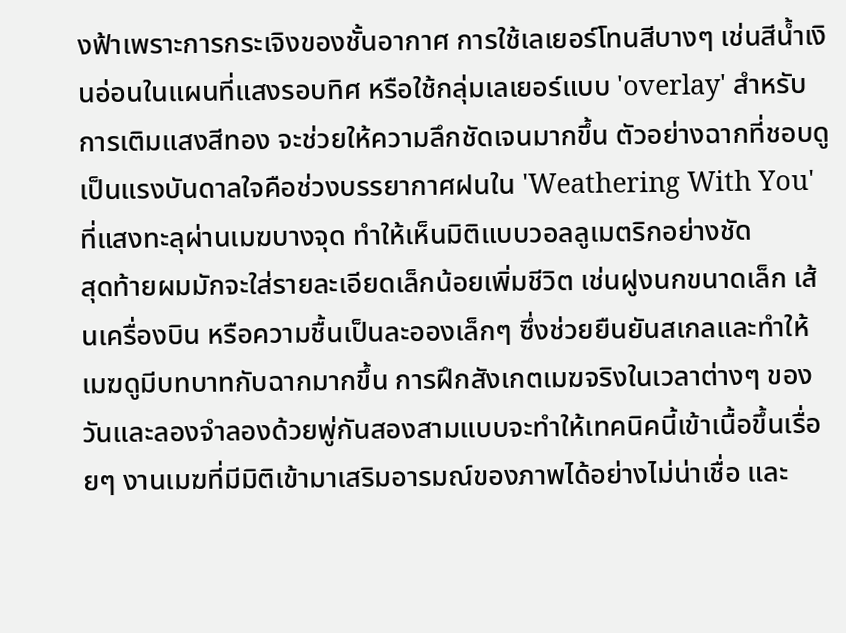งฟ้าเพราะการกระเจิงของชั้นอากาศ การใช้เลเยอร์โทนสีบางๆ เช่นสีน้ำเงินอ่อนในแผนที่แสงรอบทิศ หรือใช้กลุ่มเลเยอร์แบบ 'overlay' สำหรับการเติมแสงสีทอง จะช่วยให้ความลึกชัดเจนมากขึ้น ตัวอย่างฉากที่ชอบดูเป็นแรงบันดาลใจคือช่วงบรรยากาศฝนใน 'Weathering With You' ที่แสงทะลุผ่านเมฆบางจุด ทำให้เห็นมิติแบบวอลลูเมตริกอย่างชัด
สุดท้ายผมมักจะใส่รายละเอียดเล็กน้อยเพิ่มชีวิต เช่นฝูงนกขนาดเล็ก เส้นเครื่องบิน หรือความชื้นเป็นละอองเล็กๆ ซึ่งช่วยยืนยันสเกลและทำให้เมฆดูมีบทบาทกับฉากมากขึ้น การฝึกสังเกตเมฆจริงในเวลาต่างๆ ของวันและลองจำลองด้วยพู่กันสองสามแบบจะทำให้เทคนิคนี้เข้าเนื้อขึ้นเรื่อยๆ งานเมฆที่มีมิติเข้ามาเสริมอารมณ์ของภาพได้อย่างไม่น่าเชื่อ และ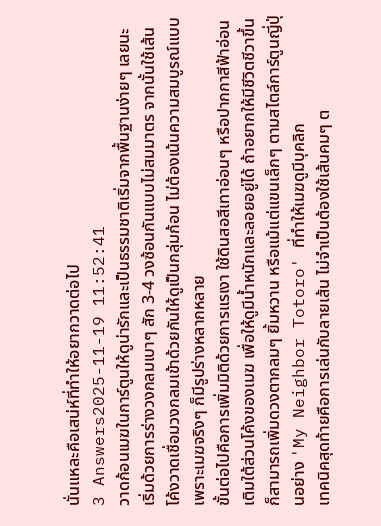นั่นแหละคือเสน่ห์ที่ทำให้อยากวาดต่อไป
3 Answers2025-11-19 11:52:41
วาดก้อนเมฆในการ์ตูนให้ดูน่ารักและเป็นธรรมชาติเริ่มจากพื้นฐานง่ายๆ เลยนะ เริ่มด้วยการร่างวงกลมเบาๆ สัก 3-4 วงซ้อนกันแบบไม่สมมาตร จากนั้นใช้เส้นโค้งวาดเชื่อมวงกลมเข้าด้วยกันให้ดูเป็นกลุ่มก้อน ไม่ต้องเน้นความสมบูรณ์แบบ เพราะเมฆจริงๆ ก็มีรูปร่างหลากหลาย
ขั้นต่อไปคือการเพิ่มมิติด้วยการแรเงา ใช้ดินสอสีเทาอ่อนๆ หรือปากกาสีฟ้าอ่อนเติมใต้ส่วนโค้งของเมฆ เพื่อให้ดูมีน้ำหนักและลอยอยู่ได้ ถ้าอยากให้มีชีวิตชีวาขึ้นก็สามารถเพิ่มดวงตากลมๆ ยิ้มหวาน หรือแม้แต่แขนเล็กๆ ตามสไตล์การ์ตูนญี่ปุ่นอย่าง 'My Neighbor Totoro' ที่ทำให้เมฆดูมีบุคลิก
เทคนิคสุดท้ายคือการเล่นกับลายเส้น ไม่จำเป็นต้องใช้เส้นคมๆ ต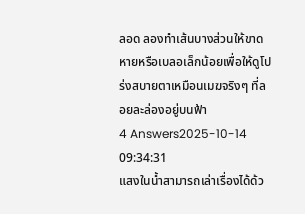ลอด ลองทำเส้นบางส่วนให้ขาดหายหรือเบลอเล็กน้อยเพื่อให้ดูโปร่งสบายตาเหมือนเมฆจริงๆ ที่ลอยละล่องอยู่บนฟ้า
4 Answers2025-10-14 09:34:31
แสงในน้ำสามารถเล่าเรื่องได้ด้ว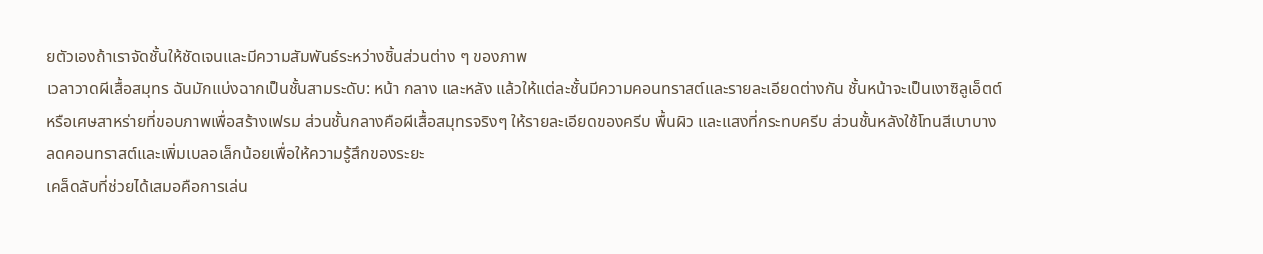ยตัวเองถ้าเราจัดชั้นให้ชัดเจนและมีความสัมพันธ์ระหว่างชิ้นส่วนต่าง ๆ ของภาพ
เวลาวาดผีเสื้อสมุทร ฉันมักแบ่งฉากเป็นชั้นสามระดับ: หน้า กลาง และหลัง แล้วให้แต่ละชั้นมีความคอนทราสต์และรายละเอียดต่างกัน ชั้นหน้าจะเป็นเงาซิลูเอ็ตต์หรือเศษสาหร่ายที่ขอบภาพเพื่อสร้างเฟรม ส่วนชั้นกลางคือผีเสื้อสมุทรจริงๆ ให้รายละเอียดของครีบ พื้นผิว และแสงที่กระทบครีบ ส่วนชั้นหลังใช้โทนสีเบาบาง ลดคอนทราสต์และเพิ่มเบลอเล็กน้อยเพื่อให้ความรู้สึกของระยะ
เคล็ดลับที่ช่วยได้เสมอคือการเล่น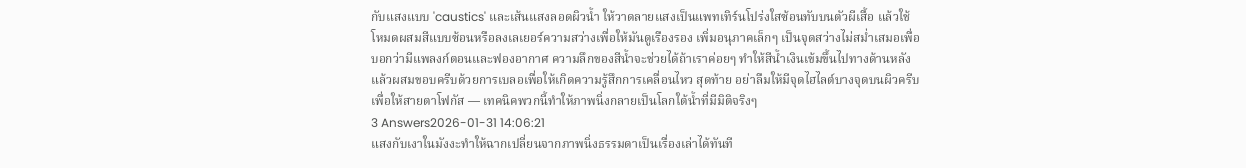กับแสงแบบ 'caustics' และเส้นแสงลอดผิวน้ำ ให้วาดลายแสงเป็นแพทเทิร์นโปร่งใสซ้อนทับบนตัวผีเสื้อ แล้วใช้โหมดผสมสีแบบซ้อนหรือลงเลเยอร์ความสว่างเพื่อให้มันดูเรืองรอง เพิ่มอนุภาคเล็กๆ เป็นจุดสว่างไม่สม่ำเสมอเพื่อบอกว่ามีแพลงก์ตอนและฟองอากาศ ความลึกของสีน้ำจะช่วยได้ถ้าเราค่อยๆ ทำให้สีน้ำเงินเข้มขึ้นไปทางด้านหลัง แล้วผสมขอบครีบด้วยการเบลอเพื่อให้เกิดความรู้สึกการเคลื่อนไหว สุดท้าย อย่าลืมให้มีจุดไฮไลต์บางจุดบนผิวครีบเพื่อให้สายตาโฟกัส — เทคนิคพวกนี้ทำให้ภาพนิ่งกลายเป็นโลกใต้น้ำที่มีมิติจริงๆ
3 Answers2026-01-31 14:06:21
แสงกับเงาในมังงะทำให้ฉากเปลี่ยนจากภาพนิ่งธรรมดาเป็นเรื่องเล่าได้ทันที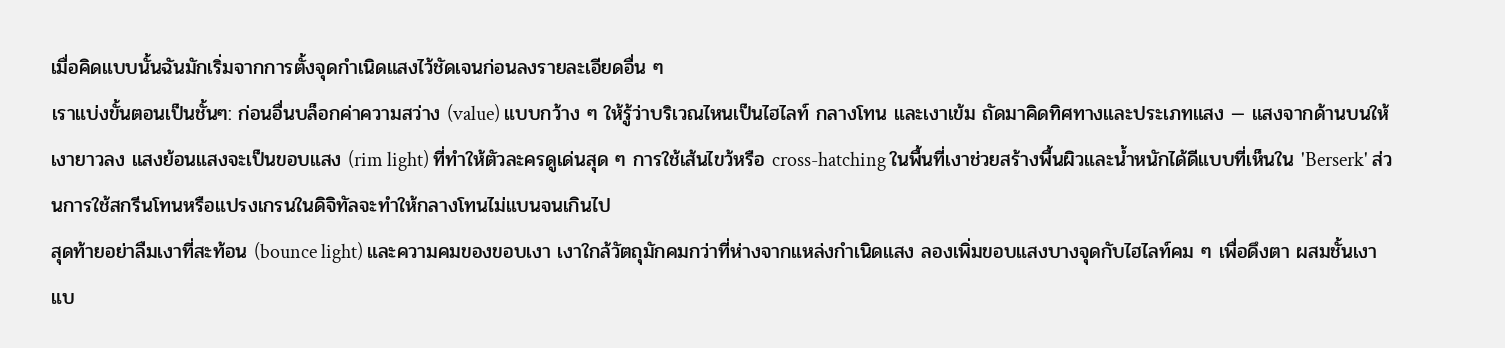เมื่อคิดแบบนั้นฉันมักเริ่มจากการตั้งจุดกำเนิดแสงไว้ชัดเจนก่อนลงรายละเอียดอื่น ๆ
เราแบ่งขั้นตอนเป็นชั้นๆ: ก่อนอื่นบล็อกค่าความสว่าง (value) แบบกว้าง ๆ ให้รู้ว่าบริเวณไหนเป็นไฮไลท์ กลางโทน และเงาเข้ม ถัดมาคิดทิศทางและประเภทแสง — แสงจากด้านบนให้เงายาวลง แสงย้อนแสงจะเป็นขอบแสง (rim light) ที่ทำให้ตัวละครดูเด่นสุด ๆ การใช้เส้นไขว้หรือ cross-hatching ในพื้นที่เงาช่วยสร้างพื้นผิวและน้ำหนักได้ดีแบบที่เห็นใน 'Berserk' ส่วนการใช้สกรีนโทนหรือแปรงเกรนในดิจิทัลจะทำให้กลางโทนไม่แบนจนเกินไป
สุดท้ายอย่าลืมเงาที่สะท้อน (bounce light) และความคมของขอบเงา เงาใกล้วัตถุมักคมกว่าที่ห่างจากแหล่งกำเนิดแสง ลองเพิ่มขอบแสงบางจุดกับไฮไลท์คม ๆ เพื่อดึงตา ผสมชั้นเงาแบ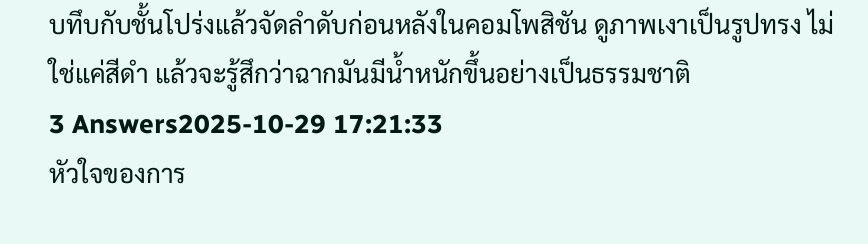บทึบกับชั้นโปร่งแล้วจัดลำดับก่อนหลังในคอมโพสิชัน ดูภาพเงาเป็นรูปทรง ไม่ใช่แค่สีดำ แล้วจะรู้สึกว่าฉากมันมีน้ำหนักขึ้นอย่างเป็นธรรมชาติ
3 Answers2025-10-29 17:21:33
หัวใจของการ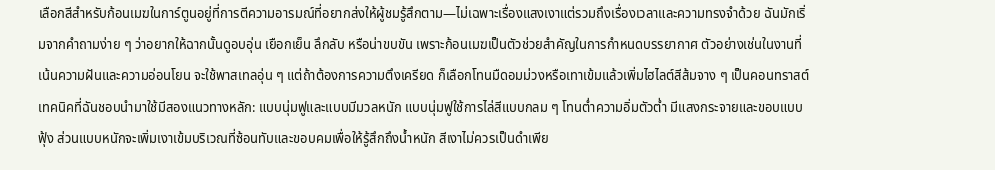เลือกสีสำหรับก้อนเมฆในการ์ตูนอยู่ที่การตีความอารมณ์ที่อยากส่งให้ผู้ชมรู้สึกตาม—ไม่เฉพาะเรื่องแสงเงาแต่รวมถึงเรื่องเวลาและความทรงจำด้วย ฉันมักเริ่มจากคำถามง่าย ๆ ว่าอยากให้ฉากนั้นดูอบอุ่น เยือกเย็น ลึกลับ หรือน่าขบขัน เพราะก้อนเมฆเป็นตัวช่วยสำคัญในการกำหนดบรรยากาศ ตัวอย่างเช่นในงานที่เน้นความฝันและความอ่อนโยน จะใช้พาสเทลอุ่น ๆ แต่ถ้าต้องการความตึงเครียด ก็เลือกโทนมืดอมม่วงหรือเทาเข้มแล้วเพิ่มไฮไลต์สีส้มจาง ๆ เป็นคอนทราสต์
เทคนิคที่ฉันชอบนำมาใช้มีสองแนวทางหลัก: แบบนุ่มฟูและแบบมีมวลหนัก แบบนุ่มฟูใช้การไล่สีแบบกลม ๆ โทนต่ำความอิ่มตัวต่ำ มีแสงกระจายและขอบแบบฟุ้ง ส่วนแบบหนักจะเพิ่มเงาเข้มบริเวณที่ซ้อนทับและขอบคมเพื่อให้รู้สึกถึงน้ำหนัก สีเงาไม่ควรเป็นดำเพีย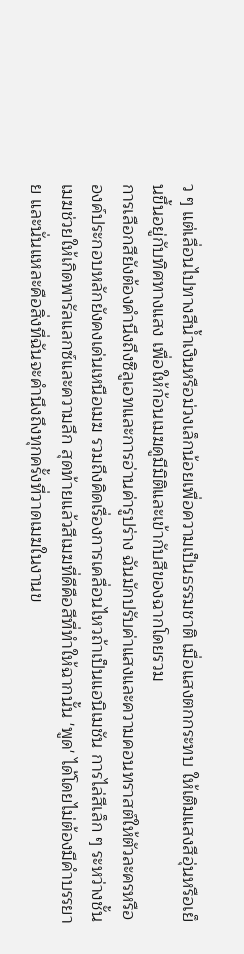ว ๆ แต่เลื่อนไปทางสีน้ำเงินหรือม่วงเล็กน้อยเพื่อความเป็นธรรมชาติ เมื่อแสงตกกระทบ ให้เติมแสงสีอุ่นหรือเย็นขึ้นอยู่กับทิศทางแสง เพื่อให้ก้อนเมฆดูมีมิติและเข้ากับสีของฉากโดยรวม
การเลือกสียังต้องคำนึงถึงซิลูเอทและการอ่านค่ารูปร่าง ฉันมักปรับค่าแสงและความคอนทราสต์ให้ตัวละครหรือองค์ประกอบหลักยังคงเด่นเหนือเมฆ รวมถึงคิดเรื่องการเคลื่อนไหวถ้าเป็นแอนิเมชัน การไล่สีเล็ก ๆ ระหว่างชั้นเมฆช่วยให้เกิดพารัลแลกซ์และความลึก สุดท้ายแล้วสีเมฆที่ดีคือสีที่ทำให้ฉากนั้น 'พูด' ได้โดยไม่ต้องมีคำบรรยาย และนั่นแหละคือสิ่งที่ฉันจะคำนึงถึงทุกครั้งที่วาดเมฆในงานข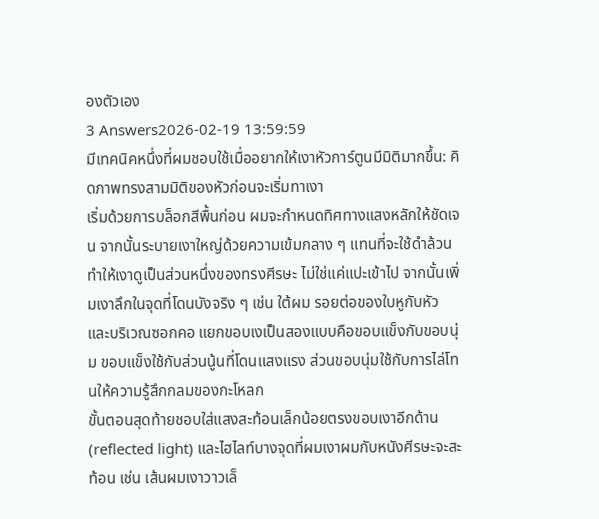องตัวเอง
3 Answers2026-02-19 13:59:59
มีเทคนิคหนึ่งที่ผมชอบใช้เมื่ออยากให้เงาหัวการ์ตูนมีมิติมากขึ้น: คิดภาพทรงสามมิติของหัวก่อนจะเริ่มทาเงา
เริ่มด้วยการบล็อกสีพื้นก่อน ผมจะกำหนดทิศทางแสงหลักให้ชัดเจน จากนั้นระบายเงาใหญ่ด้วยความเข้มกลาง ๆ แทนที่จะใช้ดำล้วน ทำให้เงาดูเป็นส่วนหนึ่งของทรงศีรษะ ไม่ใช่แค่แปะเข้าไป จากนั้นเพิ่มเงาลึกในจุดที่โดนบังจริง ๆ เช่น ใต้ผม รอยต่อของใบหูกับหัว และบริเวณซอกคอ แยกขอบเงเป็นสองแบบคือขอบแข็งกับขอบนุ่ม ขอบแข็งใช้กับส่วนนู้นที่โดนแสงแรง ส่วนขอบนุ่มใช้กับการไล่โทนให้ความรู้สึกกลมของกะโหลก
ขั้นตอนสุดท้ายชอบใส่แสงสะท้อนเล็กน้อยตรงขอบเงาอีกด้าน (reflected light) และไฮไลท์บางจุดที่ผมเงาผมกับหนังศีรษะจะสะท้อน เช่น เส้นผมเงาวาวเล็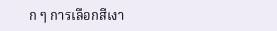ก ๆ การเลือกสีเงา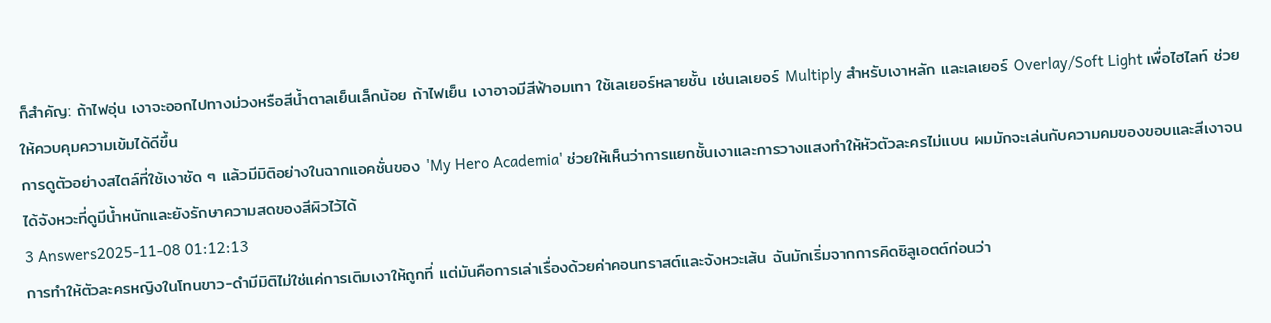ก็สำคัญ: ถ้าไฟอุ่น เงาจะออกไปทางม่วงหรือสีน้ำตาลเย็นเล็กน้อย ถ้าไฟเย็น เงาอาจมีสีฟ้าอมเทา ใช้เลเยอร์หลายชั้น เช่นเลเยอร์ Multiply สำหรับเงาหลัก และเลเยอร์ Overlay/Soft Light เพื่อไฮไลท์ ช่วยให้ควบคุมความเข้มได้ดีขึ้น
การดูตัวอย่างสไตล์ที่ใช้เงาชัด ๆ แล้วมีมิติอย่างในฉากแอคชั่นของ 'My Hero Academia' ช่วยให้เห็นว่าการแยกชั้นเงาและการวางแสงทำให้หัวตัวละครไม่แบน ผมมักจะเล่นกับความคมของขอบและสีเงาจนได้จังหวะที่ดูมีน้ำหนักและยังรักษาความสดของสีผิวไว้ได้
3 Answers2025-11-08 01:12:13
การทำให้ตัวละครหญิงในโทนขาว-ดำมีมิติไม่ใช่แค่การเติมเงาให้ถูกที่ แต่มันคือการเล่าเรื่องด้วยค่าคอนทราสต์และจังหวะเส้น ฉันมักเริ่มจากการคิดซิลูเอตต์ก่อนว่า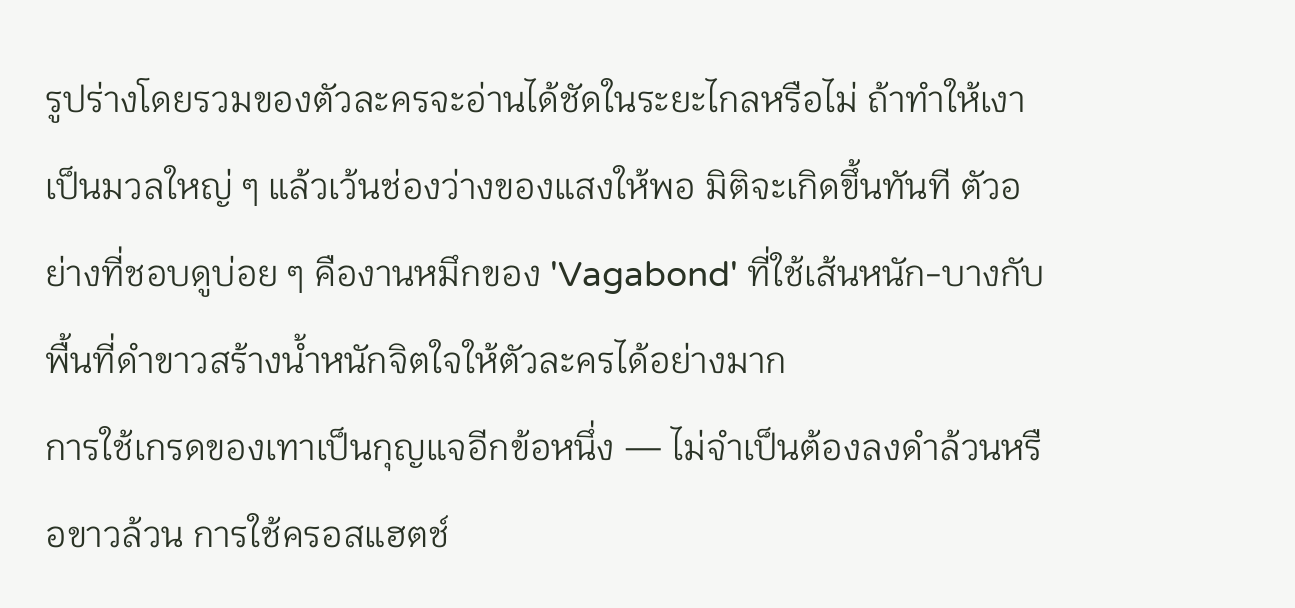รูปร่างโดยรวมของตัวละครจะอ่านได้ชัดในระยะไกลหรือไม่ ถ้าทำให้เงาเป็นมวลใหญ่ ๆ แล้วเว้นช่องว่างของแสงให้พอ มิติจะเกิดขึ้นทันที ตัวอย่างที่ชอบดูบ่อย ๆ คืองานหมึกของ 'Vagabond' ที่ใช้เส้นหนัก-บางกับพื้นที่ดำขาวสร้างน้ำหนักจิตใจให้ตัวละครได้อย่างมาก
การใช้เกรดของเทาเป็นกุญแจอีกข้อหนึ่ง — ไม่จำเป็นต้องลงดำล้วนหรือขาวล้วน การใช้ครอสแฮตช์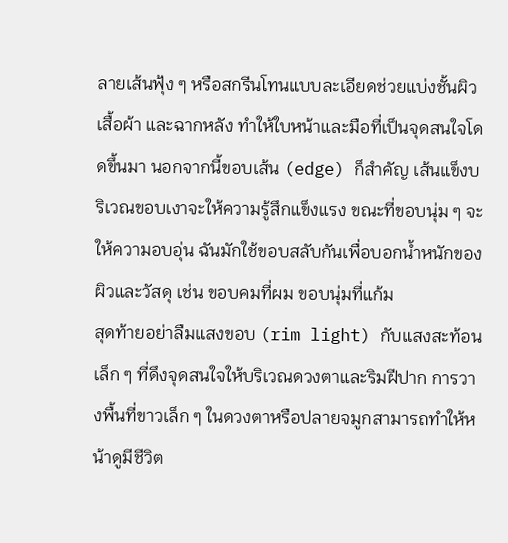ลายเส้นฟุ้ง ๆ หรือสกรีนโทนแบบละเอียดช่วยแบ่งชั้นผิว เสื้อผ้า และฉากหลัง ทำให้ใบหน้าและมือที่เป็นจุดสนใจโดดขึ้นมา นอกจากนี้ขอบเส้น (edge) ก็สำคัญ เส้นแข็งบริเวณขอบเงาจะให้ความรู้สึกแข็งแรง ขณะที่ขอบนุ่ม ๆ จะให้ความอบอุ่น ฉันมักใช้ขอบสลับกันเพื่อบอกน้ำหนักของผิวและวัสดุ เช่น ขอบคมที่ผม ขอบนุ่มที่แก้ม
สุดท้ายอย่าลืมแสงขอบ (rim light) กับแสงสะท้อนเล็ก ๆ ที่ดึงจุดสนใจให้บริเวณดวงตาและริมฝีปาก การวางพื้นที่ขาวเล็ก ๆ ในดวงตาหรือปลายจมูกสามารถทำให้หน้าดูมีชีวิต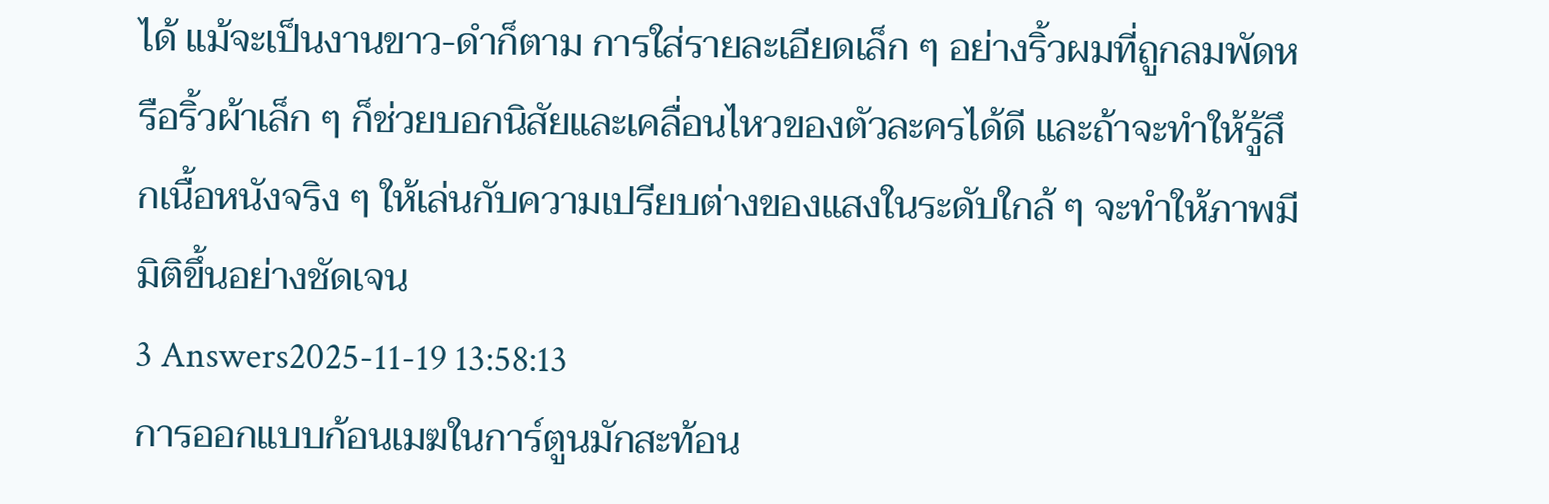ได้ แม้จะเป็นงานขาว-ดำก็ตาม การใส่รายละเอียดเล็ก ๆ อย่างริ้วผมที่ถูกลมพัดหรือริ้วผ้าเล็ก ๆ ก็ช่วยบอกนิสัยและเคลื่อนไหวของตัวละครได้ดี และถ้าจะทำให้รู้สึกเนื้อหนังจริง ๆ ให้เล่นกับความเปรียบต่างของแสงในระดับใกล้ ๆ จะทำให้ภาพมีมิติขึ้นอย่างชัดเจน
3 Answers2025-11-19 13:58:13
การออกแบบก้อนเมฆในการ์ตูนมักสะท้อน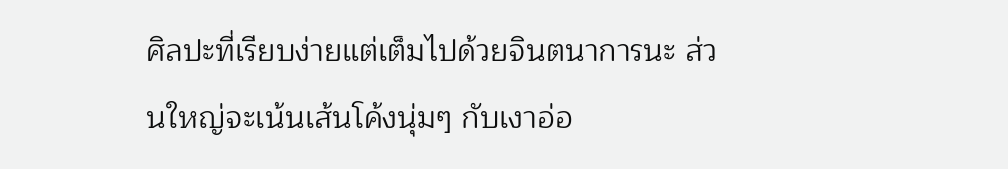ศิลปะที่เรียบง่ายแต่เต็มไปด้วยจินตนาการนะ ส่วนใหญ่จะเน้นเส้นโค้งนุ่มๆ กับเงาอ่อ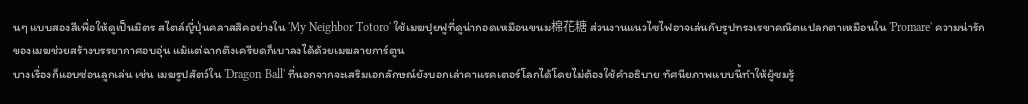นๆ แบบสองสีเพื่อให้ดูเป็นมิตร สไตล์ญี่ปุ่นคลาสสิคอย่างใน 'My Neighbor Totoro' ใช้เมฆปุยฟูที่ดูน่ากอดเหมือนขนม棉花糖 ส่วนงานแนวไซไฟอาจเล่นกับรูปทรงเรขาคณิตแปลกตาเหมือนใน 'Promare' ความน่ารักของเมฆช่วยสร้างบรรยากาศอบอุ่น แม้แต่ฉากตึงเครียดก็เบาลงได้ด้วยเมฆลายการ์ตูน
บางเรื่องก็แอบซ่อนลูกเล่น เช่น เมฆรูปสัตว์ใน 'Dragon Ball' ที่นอกจากจะเสริมเอกลักษณ์ยังบอกเล่าคาแรคเตอร์โลกได้โดยไม่ต้องใช้คำอธิบาย ทัศนียภาพแบบนี้ทำให้ผู้ชมรู้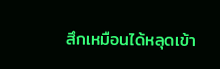สึกเหมือนได้หลุดเข้า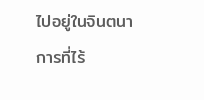ไปอยู่ในจินตนาการที่ไร้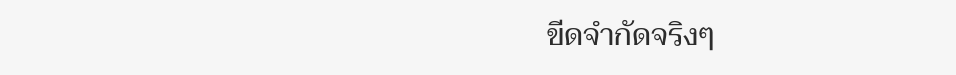ขีดจำกัดจริงๆ